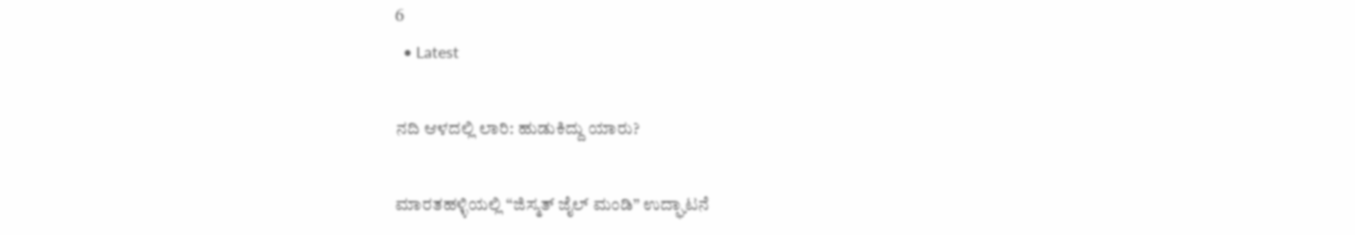6
  • Latest

ನದಿ ಆಳದಲ್ಲಿ ಲಾರಿ: ಹುಡುಕಿದ್ದು ಯಾರು?

ಮಾರತಹಳ್ಳಿಯಲ್ಲಿ “ಜಿಸ್ಮತ್ ಜೈಲ್ ಮಂಡಿ” ಉದ್ಘಾಟನೆ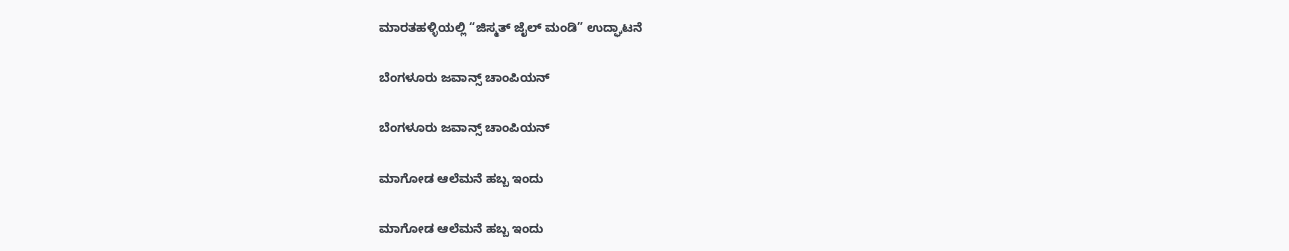ಮಾರತಹಳ್ಳಿಯಲ್ಲಿ “ಜಿಸ್ಮತ್ ಜೈಲ್ ಮಂಡಿ” ಉದ್ಘಾಟನೆ

ಬೆಂಗಳೂರು ಜವಾನ್ಸ್ ಚಾಂಪಿಯನ್

ಬೆಂಗಳೂರು ಜವಾನ್ಸ್ ಚಾಂಪಿಯನ್

ಮಾಗೋಡ ಆಲೆಮನೆ ಹಬ್ಬ ಇಂದು

ಮಾಗೋಡ ಆಲೆಮನೆ ಹಬ್ಬ ಇಂದು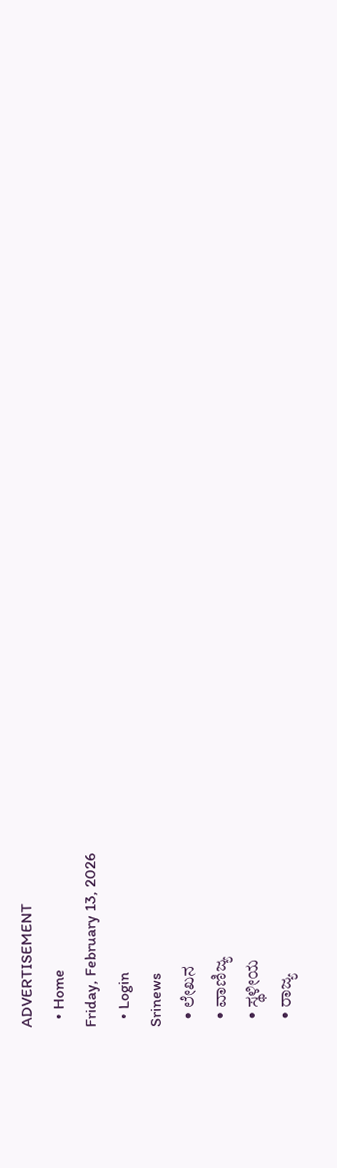ADVERTISEMENT
  • Home
Friday, February 13, 2026
  • Login
Srinews
  • ಲೇಖನ
  • ವಾಣಿಜ್ಯ
  • ಸ್ಥಳೀಯ
  • ರಾಜ್ಯ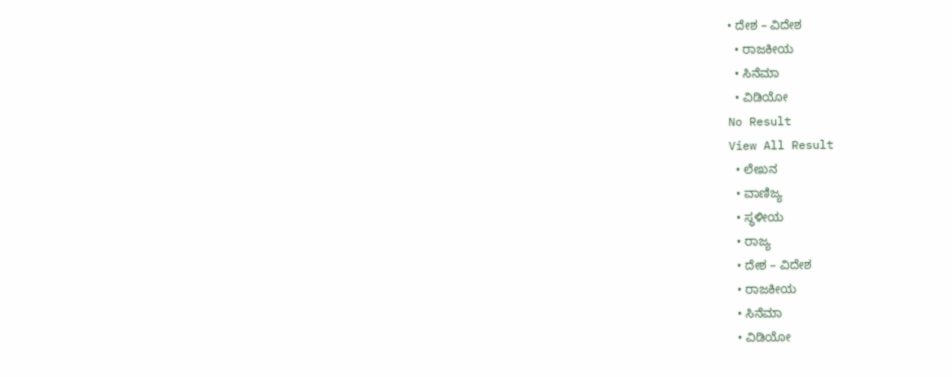• ದೇಶ – ವಿದೇಶ
  • ರಾಜಕೀಯ
  • ಸಿನೆಮಾ
  • ವಿಡಿಯೋ
No Result
View All Result
  • ಲೇಖನ
  • ವಾಣಿಜ್ಯ
  • ಸ್ಥಳೀಯ
  • ರಾಜ್ಯ
  • ದೇಶ – ವಿದೇಶ
  • ರಾಜಕೀಯ
  • ಸಿನೆಮಾ
  • ವಿಡಿಯೋ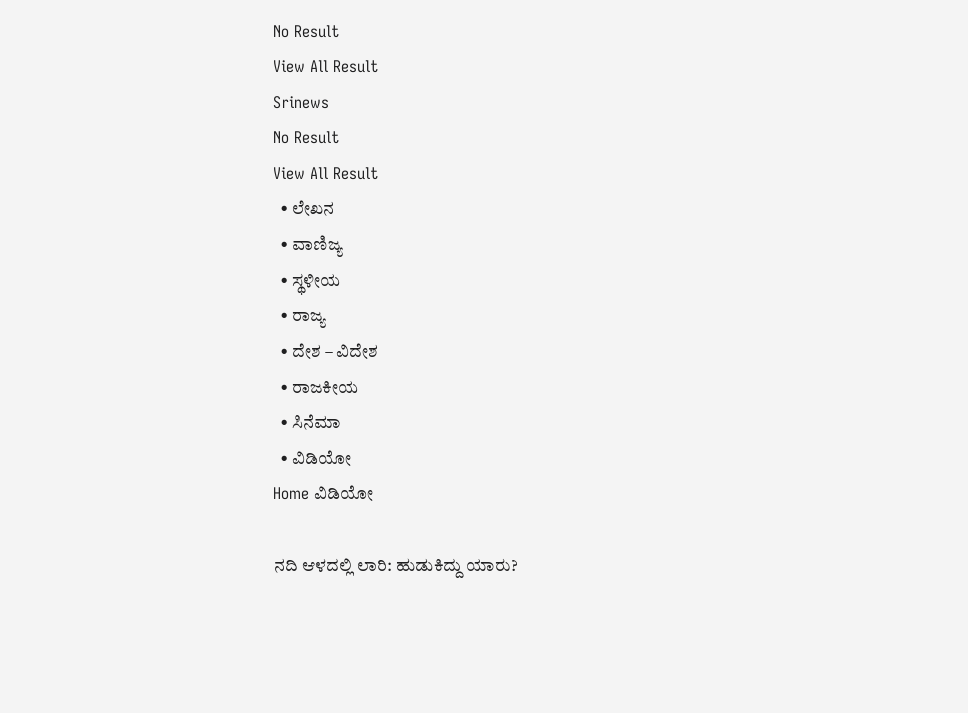No Result
View All Result
Srinews
No Result
View All Result
  • ಲೇಖನ
  • ವಾಣಿಜ್ಯ
  • ಸ್ಥಳೀಯ
  • ರಾಜ್ಯ
  • ದೇಶ – ವಿದೇಶ
  • ರಾಜಕೀಯ
  • ಸಿನೆಮಾ
  • ವಿಡಿಯೋ
Home ವಿಡಿಯೋ

ನದಿ ಆಳದಲ್ಲಿ ಲಾರಿ: ಹುಡುಕಿದ್ದು ಯಾರು?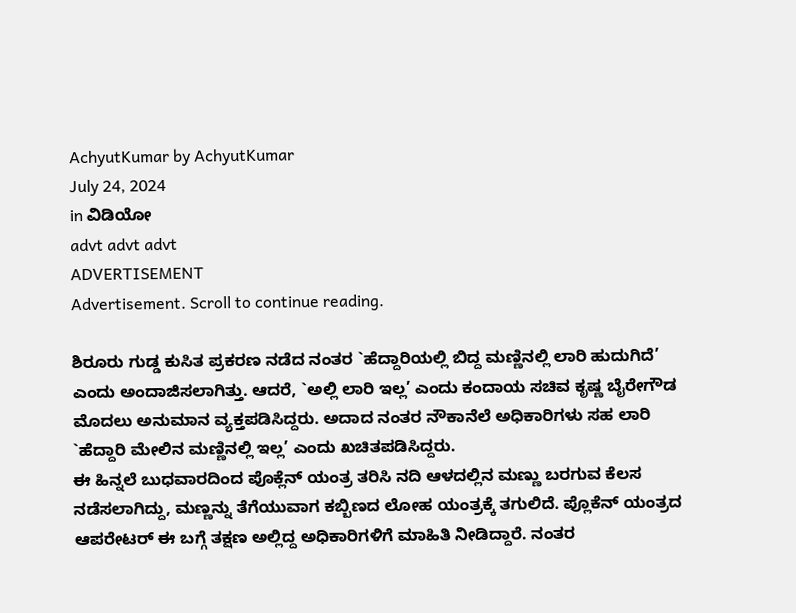AchyutKumar by AchyutKumar
July 24, 2024
in ವಿಡಿಯೋ
advt advt advt
ADVERTISEMENT
Advertisement. Scroll to continue reading.

ಶಿರೂರು ಗುಡ್ಡ ಕುಸಿತ ಪ್ರಕರಣ ನಡೆದ ನಂತರ `ಹೆದ್ದಾರಿಯಲ್ಲಿ ಬಿದ್ದ ಮಣ್ಣಿನಲ್ಲಿ ಲಾರಿ ಹುದುಗಿದೆ’ ಎಂದು ಅಂದಾಜಿಸಲಾಗಿತ್ತು. ಆದರೆ, `ಅಲ್ಲಿ ಲಾರಿ ಇಲ್ಲ’ ಎಂದು ಕಂದಾಯ ಸಚಿವ ಕೃಷ್ಣ ಬೈರೇಗೌಡ ಮೊದಲು ಅನುಮಾನ ವ್ಯಕ್ತಪಡಿಸಿದ್ದರು. ಅದಾದ ನಂತರ ನೌಕಾನೆಲೆ ಅಧಿಕಾರಿಗಳು ಸಹ ಲಾರಿ `ಹೆದ್ದಾರಿ ಮೇಲಿನ ಮಣ್ಣಿನಲ್ಲಿ ಇಲ್ಲ’ ಎಂದು ಖಚಿತಪಡಿಸಿದ್ದರು.
ಈ ಹಿನ್ನಲೆ ಬುಧವಾರದಿಂದ ಪೊಕ್ಲೆನ್ ಯಂತ್ರ ತರಿಸಿ ನದಿ ಆಳದಲ್ಲಿನ ಮಣ್ಣು ಬರಗುವ ಕೆಲಸ ನಡೆಸಲಾಗಿದ್ದು, ಮಣ್ಣನ್ನು ತೆಗೆಯುವಾಗ ಕಬ್ಬಿಣದ ಲೋಹ ಯಂತ್ರಕ್ಕೆ ತಗುಲಿದೆ. ಪ್ಲೊಕೆನ್ ಯಂತ್ರದ ಆಪರೇಟರ್ ಈ ಬಗ್ಗೆ ತಕ್ಷಣ ಅಲ್ಲಿದ್ದ ಅಧಿಕಾರಿಗಳಿಗೆ ಮಾಹಿತಿ ನೀಡಿದ್ದಾರೆ. ನಂತರ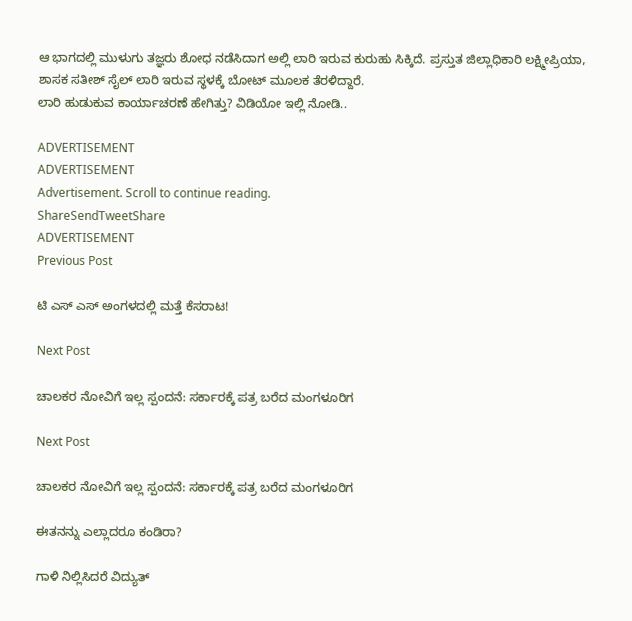ಆ ಭಾಗದಲ್ಲಿ ಮುಳುಗು ತಜ್ಞರು ಶೋಧ ನಡೆಸಿದಾಗ ಅಲ್ಲಿ ಲಾರಿ ಇರುವ ಕುರುಹು ಸಿಕ್ಕಿದೆ. ಪ್ರಸ್ತುತ ಜಿಲ್ಲಾಧಿಕಾರಿ ಲಕ್ಷ್ಮೀಪ್ರಿಯಾ, ಶಾಸಕ ಸತೀಶ್ ಸೈಲ್ ಲಾರಿ ಇರುವ ಸ್ಥಳಕ್ಕೆ ಬೋಟ್ ಮೂಲಕ ತೆರಳಿದ್ದಾರೆ.
ಲಾರಿ ಹುಡುಕುವ ಕಾರ್ಯಾಚರಣೆ ಹೇಗಿತ್ತು? ವಿಡಿಯೋ ಇಲ್ಲಿ ನೋಡಿ..

ADVERTISEMENT
ADVERTISEMENT
Advertisement. Scroll to continue reading.
ShareSendTweetShare
ADVERTISEMENT
Previous Post

ಟಿ ಎಸ್ ಎಸ್ ಅಂಗಳದಲ್ಲಿ ಮತ್ತೆ ಕೆಸರಾಟ!

Next Post

ಚಾಲಕರ ನೋವಿಗೆ ಇಲ್ಲ ಸ್ಪಂದನೆ: ಸರ್ಕಾರಕ್ಕೆ ಪತ್ರ ಬರೆದ ಮಂಗಳೂರಿಗ

Next Post

ಚಾಲಕರ ನೋವಿಗೆ ಇಲ್ಲ ಸ್ಪಂದನೆ: ಸರ್ಕಾರಕ್ಕೆ ಪತ್ರ ಬರೆದ ಮಂಗಳೂರಿಗ

ಈತನನ್ನು ಎಲ್ಲಾದರೂ ಕಂಡಿರಾ?

ಗಾಳಿ ನಿಲ್ಲಿಸಿದರೆ ವಿದ್ಯುತ್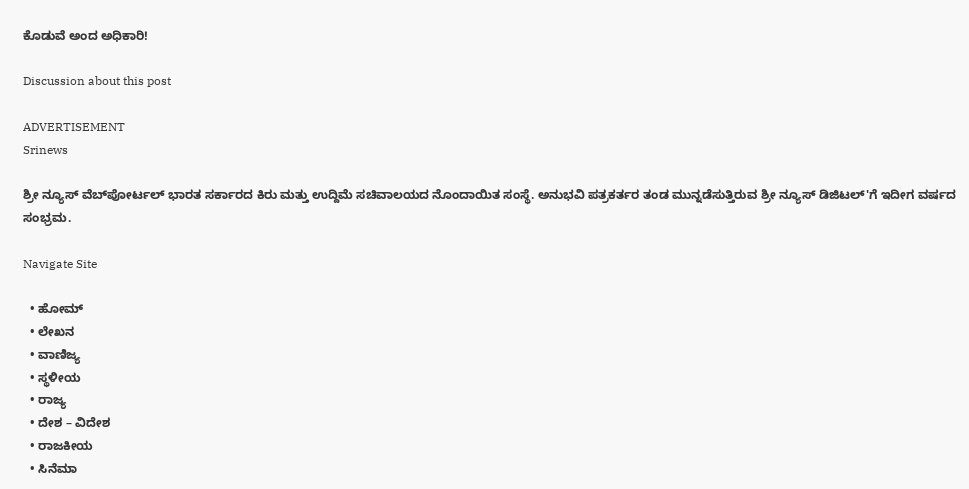ಕೊಡುವೆ ಅಂದ ಅಧಿಕಾರಿ!

Discussion about this post

ADVERTISEMENT
Srinews

ಶ್ರೀ ನ್ಯೂಸ್ ವೆಬ್‌ಪೋರ್ಟಲ್ ಭಾರತ ಸರ್ಕಾರದ ಕಿರು ಮತ್ತು ಉದ್ದಿಮೆ ಸಚಿವಾಲಯದ ನೊಂದಾಯಿತ ಸಂಸ್ಥೆ. ಅನುಭವಿ ಪತ್ರಕರ್ತರ ತಂಡ ಮುನ್ನಡೆಸುತ್ತಿರುವ ಶ್ರೀ ನ್ಯೂಸ್ ಡಿಜಿಟಲ್'ಗೆ ಇದೀಗ ವರ್ಷದ ಸಂಭ್ರಮ.

Navigate Site

  • ಹೋಮ್
  • ಲೇಖನ
  • ವಾಣಿಜ್ಯ
  • ಸ್ಥಳೀಯ
  • ರಾಜ್ಯ
  • ದೇಶ – ವಿದೇಶ
  • ರಾಜಕೀಯ
  • ಸಿನೆಮಾ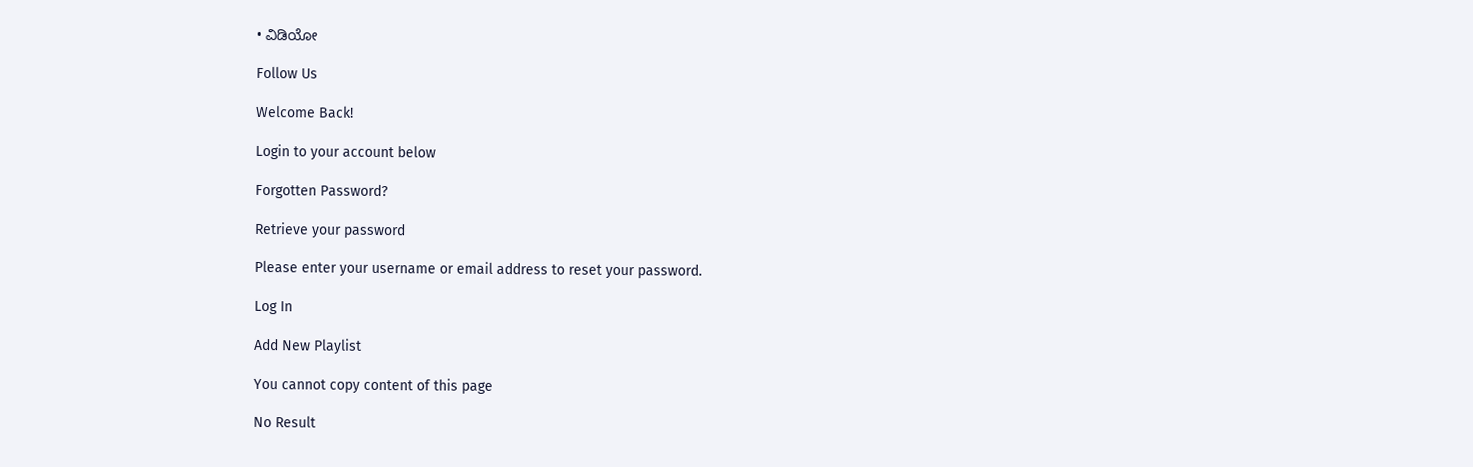• ವಿಡಿಯೋ

Follow Us

Welcome Back!

Login to your account below

Forgotten Password?

Retrieve your password

Please enter your username or email address to reset your password.

Log In

Add New Playlist

You cannot copy content of this page

No Result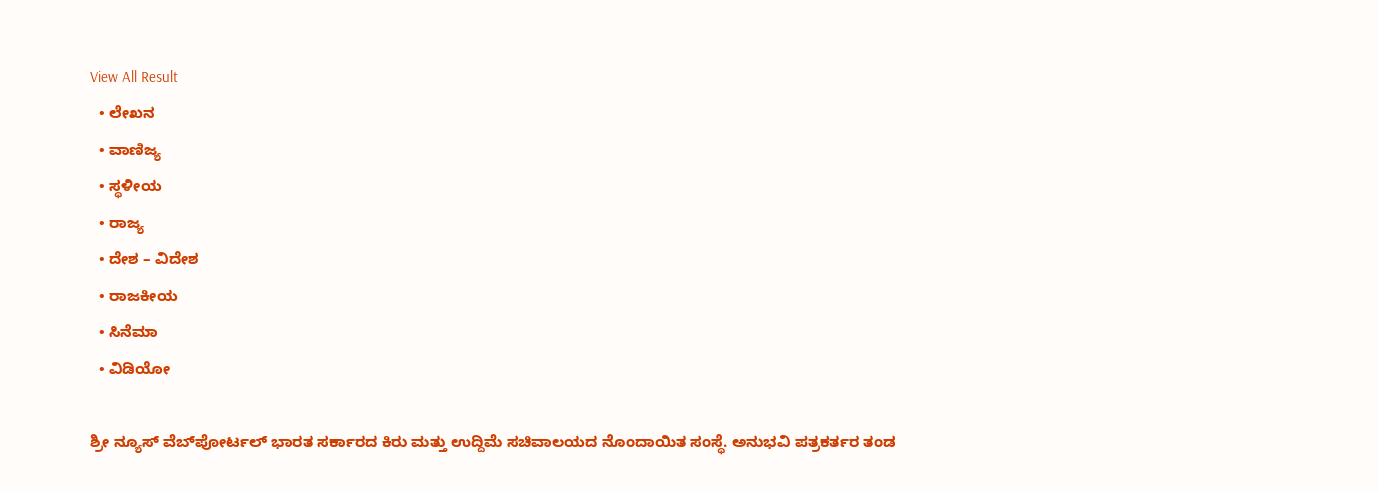View All Result
  • ಲೇಖನ
  • ವಾಣಿಜ್ಯ
  • ಸ್ಥಳೀಯ
  • ರಾಜ್ಯ
  • ದೇಶ – ವಿದೇಶ
  • ರಾಜಕೀಯ
  • ಸಿನೆಮಾ
  • ವಿಡಿಯೋ

ಶ್ರೀ ನ್ಯೂಸ್ ವೆಬ್‌ಪೋರ್ಟಲ್ ಭಾರತ ಸರ್ಕಾರದ ಕಿರು ಮತ್ತು ಉದ್ದಿಮೆ ಸಚಿವಾಲಯದ ನೊಂದಾಯಿತ ಸಂಸ್ಥೆ. ಅನುಭವಿ ಪತ್ರಕರ್ತರ ತಂಡ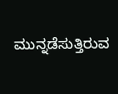ಮುನ್ನಡೆಸುತ್ತಿರುವ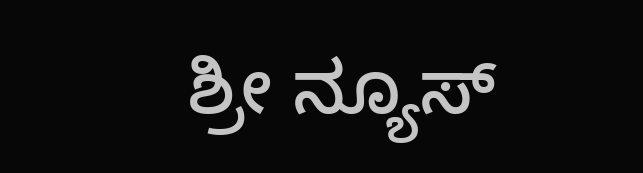ಶ್ರೀ ನ್ಯೂಸ್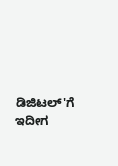ಡಿಜಿಟಲ್'ಗೆ ಇದೀಗ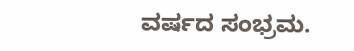ವರ್ಷದ ಸಂಭ್ರಮ.